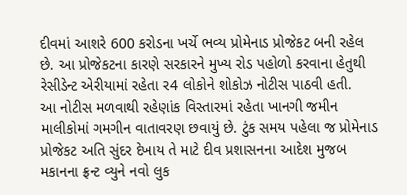દીવમાં આશરે 600 કરોડના ખર્ચે ભવ્ય પ્રોમેનાડ પ્રોજેકટ બની રહેલ છે. આ પ્રોજેકટના કારણે સરકારને મુખ્ય રોડ પહોળો કરવાના હેતુથી રેસીડેન્ટ એરીયામાં રહેતા ર4 લોકોને શોકોઝ નોટીસ પાઠવી હતી.
આ નોટીસ મળવાથી રહેણાંક વિસ્તારમાં રહેતા ખાનગી જમીન માલીકોમાં ગમગીન વાતાવરણ છવાયું છે. ટુંક સમય પહેલા જ પ્રોમેનાડ પ્રોજેકટ અતિ સુંદર દેખાય તે માટે દીવ પ્રશાસનના આદેશ મુજબ મકાનના ફ્રન્ટ વ્યુને નવો લુક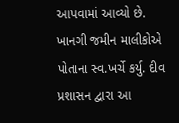આપવામાં આવ્યો છે. ખાનગી જમીન માલીકોએ પોતાના સ્વ.ખર્ચે કર્યુ. દીવ પ્રશાસન દ્વારા આ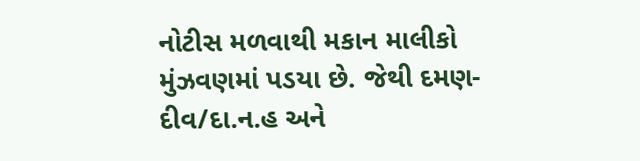નોટીસ મળવાથી મકાન માલીકો મુંઝવણમાં પડયા છે. જેથી દમણ-દીવ/દા.ન.હ અને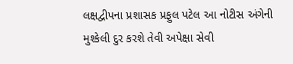લક્ષદ્વીપના પ્રશાસક પ્રફુલ પટેલ આ નોટીસ અંગેની મુશ્કેલી દુર કરશે તેવી અપેક્ષા સેવી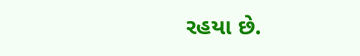રહયા છે.